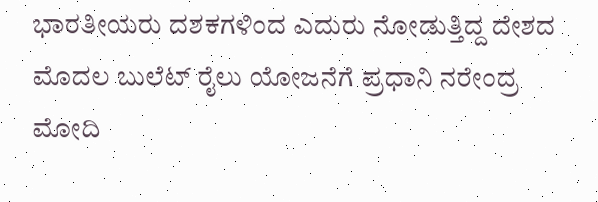ಭಾರತೀಯರು ದಶಕಗಳಿಂದ ಎದುರು ನೋಡುತ್ತಿದ್ದ ದೇಶದ ಮೊದಲ ಬುಲೆಟ್ ರೈಲು ಯೋಜನೆಗೆ ಪ್ರಧಾನಿ ನರೇಂದ್ರ ಮೋದಿ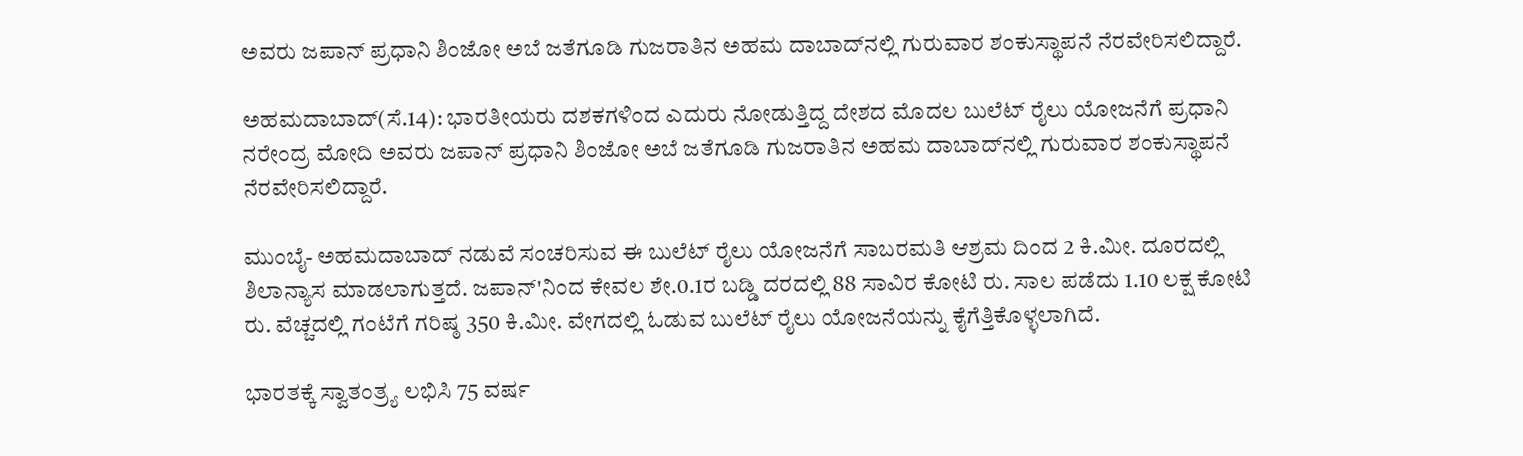ಅವರು ಜಪಾನ್ ಪ್ರಧಾನಿ ಶಿಂಜೋ ಅಬೆ ಜತೆಗೂಡಿ ಗುಜರಾತಿನ ಅಹಮ ದಾಬಾದ್‌ನಲ್ಲಿ ಗುರುವಾರ ಶಂಕುಸ್ಥಾಪನೆ ನೆರವೇರಿಸಲಿದ್ದಾರೆ.

ಅಹಮದಾಬಾದ್(ಸೆ.14): ಭಾರತೀಯರು ದಶಕಗಳಿಂದ ಎದುರು ನೋಡುತ್ತಿದ್ದ ದೇಶದ ಮೊದಲ ಬುಲೆಟ್ ರೈಲು ಯೋಜನೆಗೆ ಪ್ರಧಾನಿ ನರೇಂದ್ರ ಮೋದಿ ಅವರು ಜಪಾನ್ ಪ್ರಧಾನಿ ಶಿಂಜೋ ಅಬೆ ಜತೆಗೂಡಿ ಗುಜರಾತಿನ ಅಹಮ ದಾಬಾದ್‌ನಲ್ಲಿ ಗುರುವಾರ ಶಂಕುಸ್ಥಾಪನೆ ನೆರವೇರಿಸಲಿದ್ದಾರೆ.

ಮುಂಬೈ- ಅಹಮದಾಬಾದ್ ನಡುವೆ ಸಂಚರಿಸುವ ಈ ಬುಲೆಟ್ ರೈಲು ಯೋಜನೆಗೆ ಸಾಬರಮತಿ ಆಶ್ರಮ ದಿಂದ 2 ಕಿ.ಮೀ. ದೂರದಲ್ಲಿ ಶಿಲಾನ್ಯಾಸ ಮಾಡಲಾಗುತ್ತದೆ. ಜಪಾನ್‌'ನಿಂದ ಕೇವಲ ಶೇ.0.1ರ ಬಡ್ಡಿ ದರದಲ್ಲಿ 88 ಸಾವಿರ ಕೋಟಿ ರು. ಸಾಲ ಪಡೆದು 1.10 ಲಕ್ಷ ಕೋಟಿ ರು. ವೆಚ್ಚದಲ್ಲಿ ಗಂಟೆಗೆ ಗರಿಷ್ಠ 350 ಕಿ.ಮೀ. ವೇಗದಲ್ಲಿ ಓಡುವ ಬುಲೆಟ್ ರೈಲು ಯೋಜನೆಯನ್ನು ಕೈಗೆತ್ತಿಕೊಳ್ಳಲಾಗಿದೆ.

ಭಾರತಕ್ಕೆ ಸ್ವಾತಂತ್ರ್ಯ ಲಭಿಸಿ 75 ವರ್ಷ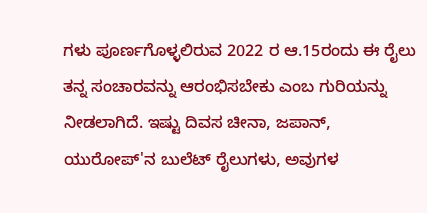ಗಳು ಪೂರ್ಣಗೊಳ್ಳಲಿರುವ 2022 ರ ಆ.15ರಂದು ಈ ರೈಲು ತನ್ನ ಸಂಚಾರವನ್ನು ಆರಂಭಿಸಬೇಕು ಎಂಬ ಗುರಿಯನ್ನು ನೀಡಲಾಗಿದೆ. ಇಷ್ಟು ದಿವಸ ಚೀನಾ, ಜಪಾನ್, ಯುರೋಪ್‌'ನ ಬುಲೆಟ್ ರೈಲುಗಳು, ಅವುಗಳ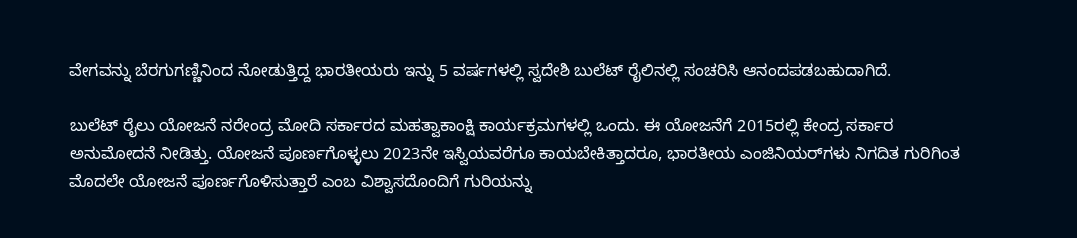ವೇಗವನ್ನು ಬೆರಗುಗಣ್ಣಿನಿಂದ ನೋಡುತ್ತಿದ್ದ ಭಾರತೀಯರು ಇನ್ನು 5 ವರ್ಷಗಳಲ್ಲಿ ಸ್ವದೇಶಿ ಬುಲೆಟ್ ರೈಲಿನಲ್ಲಿ ಸಂಚರಿಸಿ ಆನಂದಪಡಬಹುದಾಗಿದೆ.

ಬುಲೆಟ್ ರೈಲು ಯೋಜನೆ ನರೇಂದ್ರ ಮೋದಿ ಸರ್ಕಾರದ ಮಹತ್ವಾಕಾಂಕ್ಷಿ ಕಾರ್ಯಕ್ರಮಗಳಲ್ಲಿ ಒಂದು. ಈ ಯೋಜನೆಗೆ 2015ರಲ್ಲಿ ಕೇಂದ್ರ ಸರ್ಕಾರ ಅನುಮೋದನೆ ನೀಡಿತ್ತು. ಯೋಜನೆ ಪೂರ್ಣಗೊಳ್ಳಲು 2023ನೇ ಇಸ್ವಿಯವರೆಗೂ ಕಾಯಬೇಕಿತ್ತಾದರೂ, ಭಾರತೀಯ ಎಂಜಿನಿಯರ್‌ಗಳು ನಿಗದಿತ ಗುರಿಗಿಂತ ಮೊದಲೇ ಯೋಜನೆ ಪೂರ್ಣಗೊಳಿಸುತ್ತಾರೆ ಎಂಬ ವಿಶ್ವಾಸದೊಂದಿಗೆ ಗುರಿಯನ್ನು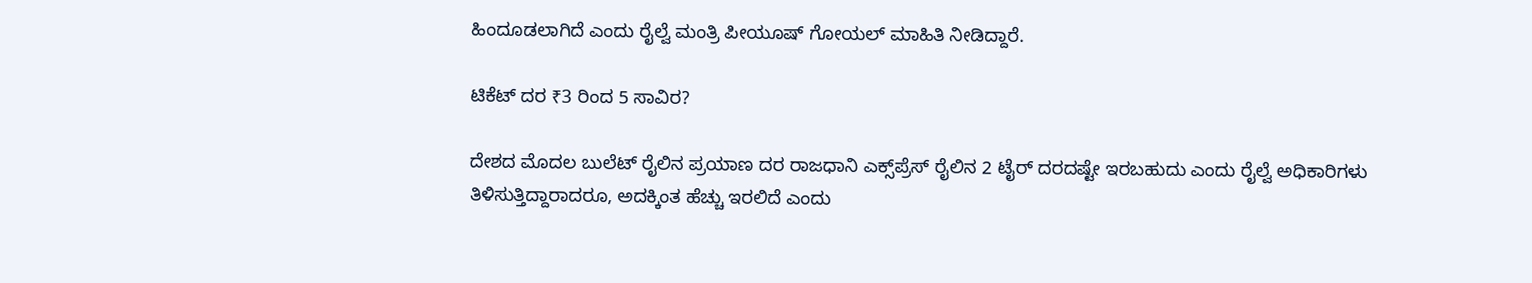ಹಿಂದೂಡಲಾಗಿದೆ ಎಂದು ರೈಲ್ವೆ ಮಂತ್ರಿ ಪೀಯೂಷ್ ಗೋಯಲ್ ಮಾಹಿತಿ ನೀಡಿದ್ದಾರೆ.

ಟಿಕೆಟ್ ದರ ₹3 ರಿಂದ 5 ಸಾವಿರ?

ದೇಶದ ಮೊದಲ ಬುಲೆಟ್ ರೈಲಿನ ಪ್ರಯಾಣ ದರ ರಾಜಧಾನಿ ಎಕ್ಸ್‌ಪ್ರೆಸ್ ರೈಲಿನ 2 ಟೈರ್ ದರದಷ್ಟೇ ಇರಬಹುದು ಎಂದು ರೈಲ್ವೆ ಅಧಿಕಾರಿಗಳು ತಿಳಿಸುತ್ತಿದ್ದಾರಾದರೂ, ಅದಕ್ಕಿಂತ ಹೆಚ್ಚು ಇರಲಿದೆ ಎಂದು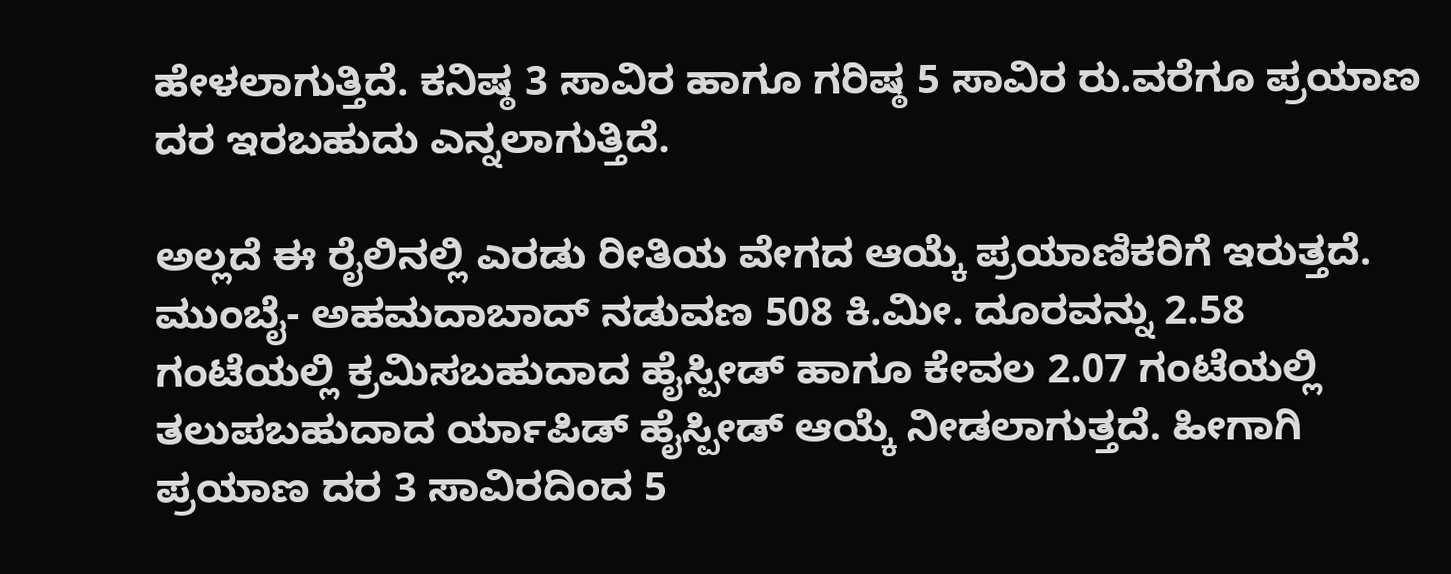ಹೇಳಲಾಗುತ್ತಿದೆ. ಕನಿಷ್ಠ 3 ಸಾವಿರ ಹಾಗೂ ಗರಿಷ್ಠ 5 ಸಾವಿರ ರು.ವರೆಗೂ ಪ್ರಯಾಣ ದರ ಇರಬಹುದು ಎನ್ನಲಾಗುತ್ತಿದೆ.

ಅಲ್ಲದೆ ಈ ರೈಲಿನಲ್ಲಿ ಎರಡು ರೀತಿಯ ವೇಗದ ಆಯ್ಕೆ ಪ್ರಯಾಣಿಕರಿಗೆ ಇರುತ್ತದೆ. ಮುಂಬೈ- ಅಹಮದಾಬಾದ್ ನಡುವಣ 508 ಕಿ.ಮೀ. ದೂರವನ್ನು 2.58 ಗಂಟೆಯಲ್ಲಿ ಕ್ರಮಿಸಬಹುದಾದ ಹೈಸ್ಪೀಡ್ ಹಾಗೂ ಕೇವಲ 2.07 ಗಂಟೆಯಲ್ಲಿ ತಲುಪಬಹುದಾದ ರ್ಯಾಪಿಡ್ ಹೈಸ್ಪೀಡ್ ಆಯ್ಕೆ ನೀಡಲಾಗುತ್ತದೆ. ಹೀಗಾಗಿ ಪ್ರಯಾಣ ದರ 3 ಸಾವಿರದಿಂದ 5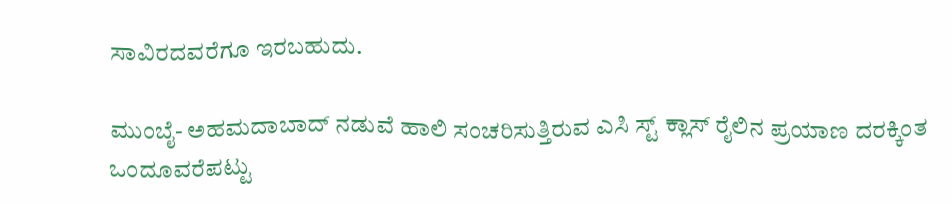ಸಾವಿರದವರೆಗೂ ಇರಬಹುದು.

ಮುಂಬೈ- ಅಹಮದಾಬಾದ್ ನಡುವೆ ಹಾಲಿ ಸಂಚರಿಸುತ್ತಿರುವ ಎಸಿ ಸ್ಟ್ ಕ್ಲಾಸ್ ರೈಲಿನ ಪ್ರಯಾಣ ದರಕ್ಕಿಂತ ಒಂದೂವರೆಪಟ್ಟು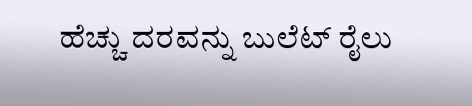ಹೆಚ್ಚು ದರವನ್ನು ಬುಲೆಟ್ ರೈಲು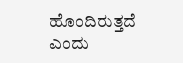ಹೊಂದಿರುತ್ತದೆ ಎಂದು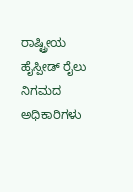ರಾಷ್ಟ್ರೀಯ ಹೈಸ್ಪೀಡ್ ರೈಲು ನಿಗಮದ ಅಧಿಕಾರಿಗಳು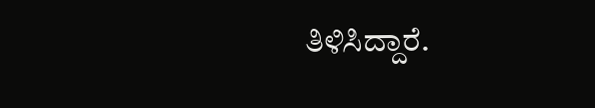ತಿಳಿಸಿದ್ದಾರೆ.